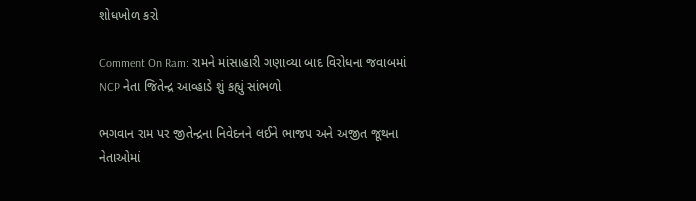શોધખોળ કરો

Comment On Ram: રામને માંસાહારી ગણાવ્યા બાદ વિરોધના જવાબમાં NCP નેતા જિતેન્દ્ર આવ્હાડે શું કહ્યું સાંભળો

ભગવાન રામ પર જીતેન્દ્રના નિવેદનને લઈને ભાજપ અને અજીત જૂથના નેતાઓમાં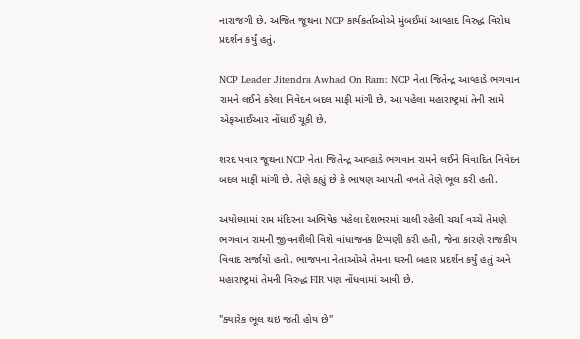નારાજગી છે. અજિત જૂથના NCP કાર્યકર્તાઓએ મુંબઈમાં આવ્હાદ વિરુદ્ધ વિરોધ પ્રદર્શન કર્યું હતું.

NCP Leader Jitendra Awhad On Ram: NCP નેતા જિતેન્દ્ર આવ્હાડે ભગવાન રામને લઈને કરેલા નિવેદન બદલ માફી માંગી છે. આ પહેલા મહારાષ્ટ્રમાં તેની સામે એફઆઈઆર નોંધાઈ ચૂકી છે.

શરદ પવાર જૂથના NCP નેતા જિતેન્દ્ર આવ્હાડે ભગવાન રામને લઈને વિવાદિત નિવેદન બદલ માફી માંગી છે. તેણે કહ્યું છે કે ભાષણ આપતી વખતે તેણે ભૂલ કરી હતી.

અયોધ્યામાં રામ મંદિરના અભિષેક પહેલા દેશભરમાં ચાલી રહેલી ચર્ચા વચ્ચે તેમણે ભગવાન રામની જીવનશૈલી વિશે વાંધાજનક ટિપ્પણી કરી હતી, જેના કારણે રાજકીય વિવાદ સર્જાયો હતો. ભાજપના નેતાઓએ તેમના ઘરની બહાર પ્રદર્શન કર્યું હતું અને મહારાષ્ટ્રમાં તેમની વિરુદ્ધ FIR પણ નોંધવામાં આવી છે.

"ક્યારેક ભૂલ થઇ જતી હોય છે"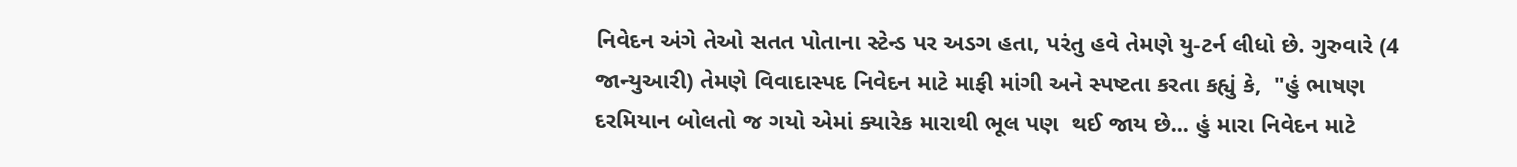નિવેદન અંગે તેઓ સતત પોતાના સ્ટેન્ડ પર અડગ હતા, પરંતુ હવે તેમણે યુ-ટર્ન લીધો છે. ગુરુવારે (4 જાન્યુઆરી) તેમણે વિવાદાસ્પદ નિવેદન માટે માફી માંગી અને સ્પષ્ટતા કરતા કહ્યું કે,  "હું ભાષણ દરમિયાન બોલતો જ ગયો એમાં ક્યારેક મારાથી ભૂલ પણ  થઈ જાય છે... હું મારા નિવેદન માટે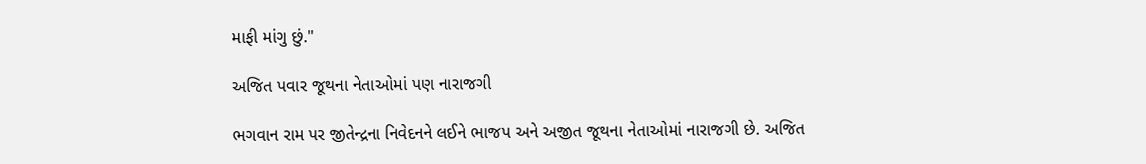માફી માંગુ છું."

અજિત પવાર જૂથના નેતાઓમાં પણ નારાજગી

ભગવાન રામ પર જીતેન્દ્રના નિવેદનને લઈને ભાજપ અને અજીત જૂથના નેતાઓમાં નારાજગી છે. અજિત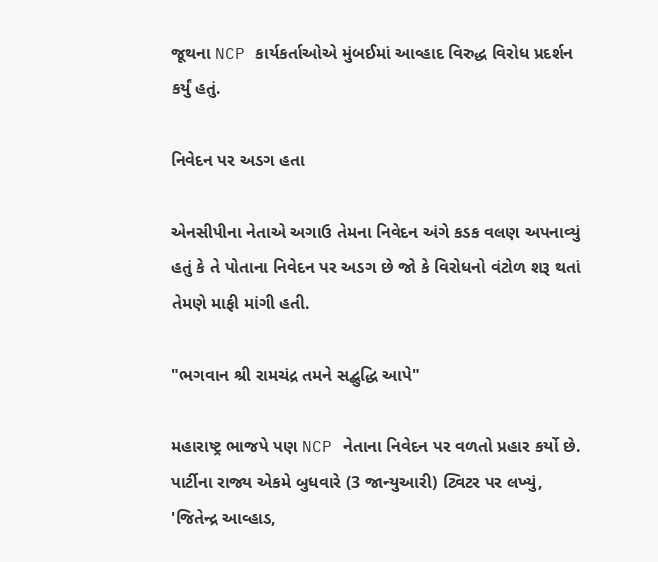જૂથના NCP કાર્યકર્તાઓએ મુંબઈમાં આવ્હાદ વિરુદ્ધ વિરોધ પ્રદર્શન કર્યું હતું.

નિવેદન પર અડગ હતા

એનસીપીના નેતાએ અગાઉ તેમના નિવેદન અંગે કડક વલણ અપનાવ્યું હતું કે તે પોતાના નિવેદન પર અડગ છે જો કે વિરોધનો વંટોળ શરૂ થતાં તેમણે માફી માંગી હતી.

"ભગવાન શ્રી રામચંદ્ર તમને સદ્બુદ્ધિ આપે"

મહારાષ્ટ્ર ભાજપે પણ NCP નેતાના નિવેદન પર વળતો પ્રહાર કર્યો છે. પાર્ટીના રાજ્ય એકમે બુધવારે (3 જાન્યુઆરી) ટ્વિટર પર લખ્યું, 'જિતેન્દ્ર આવ્હાડ,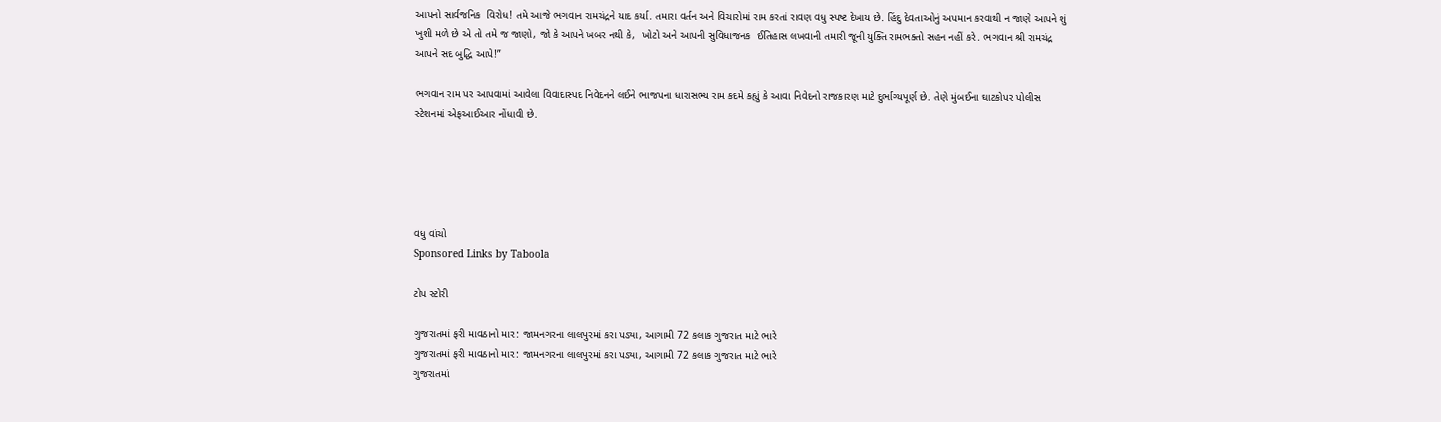આપનો સાર્વજનિક  વિરોધ! તમે આજે ભગવાન રામચંદ્રને યાદ કર્યા. તમારા વર્તન અને વિચારોમાં રામ કરતાં રાવણ વધુ સ્પષ્ટ દેખાય છે. હિંદુ દેવતાઓનું અપમાન કરવાથી ન જાણે આપને શું ખુશી મળે છે એ તો તમે જ જાણો, જો કે આપને ખબર નથી કે,  ખોટો અને આપની સુવિધાજનક  ઈતિહાસ લખવાની તમારી જૂની યુક્તિ રામભક્તો સહન નહીં કરે. ભગવાન શ્રી રામચંદ્ર આપને સદ બુદ્ધિ આપે!”

ભગવાન રામ પર આપવામાં આવેલા વિવાદાસ્પદ નિવેદનને લઈને ભાજપના ધારાસભ્ય રામ કદમે કહ્યું કે આવા નિવેદનો રાજકારણ માટે દુર્ભાગ્યપૂર્ણ છે. તેણે મુંબઈના ઘાટકોપર પોલીસ સ્ટેશનમાં એફઆઈઆર નોંધાવી છે.





વધુ વાંચો
Sponsored Links by Taboola

ટોપ સ્ટોરી

ગુજરાતમાં ફરી માવઠાનો માર: જામનગરના લાલપુરમાં કરા પડ્યા, આગામી 72 કલાક ગુજરાત માટે ભારે
ગુજરાતમાં ફરી માવઠાનો માર: જામનગરના લાલપુરમાં કરા પડ્યા, આગામી 72 કલાક ગુજરાત માટે ભારે
ગુજરાતમાં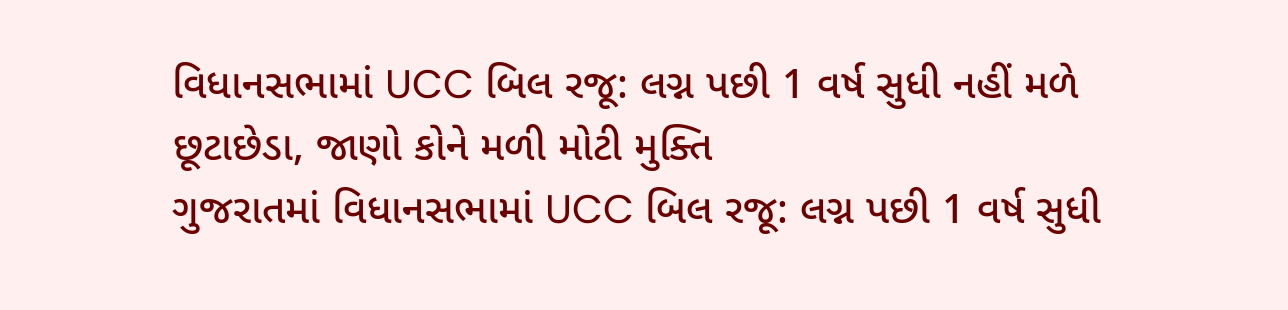વિધાનસભામાં UCC બિલ રજૂ: લગ્ન પછી 1 વર્ષ સુધી નહીં મળે છૂટાછેડા, જાણો કોને મળી મોટી મુક્તિ
ગુજરાતમાં વિધાનસભામાં UCC બિલ રજૂ: લગ્ન પછી 1 વર્ષ સુધી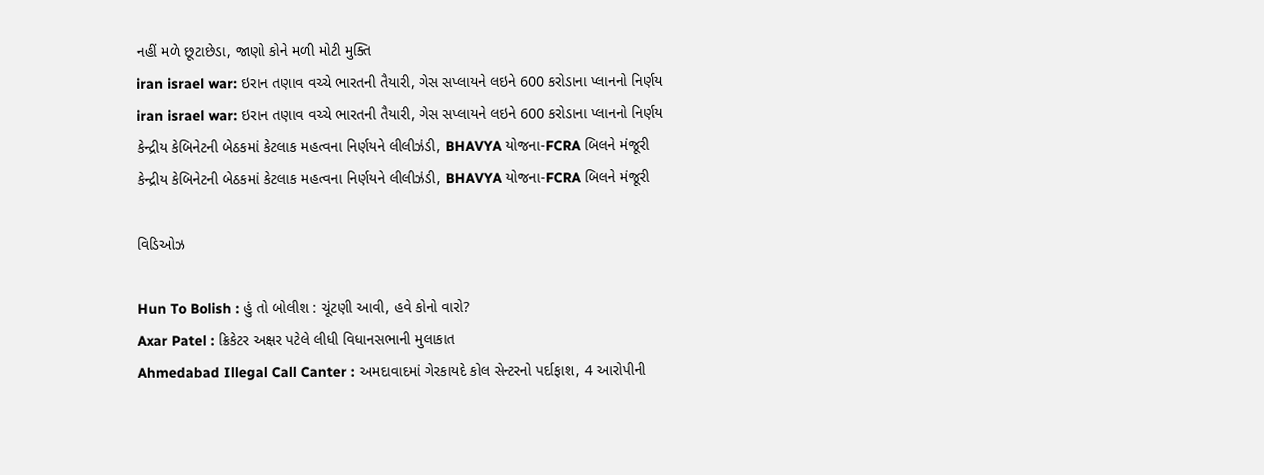નહીં મળે છૂટાછેડા, જાણો કોને મળી મોટી મુક્તિ
iran israel war: ઇરાન તણાવ વચ્ચે ભારતની તૈયારી, ગેસ સપ્લાયને લઇને 600 કરોડાના પ્લાનનો નિર્ણય
iran israel war: ઇરાન તણાવ વચ્ચે ભારતની તૈયારી, ગેસ સપ્લાયને લઇને 600 કરોડાના પ્લાનનો નિર્ણય
કેન્દ્રીય કેબિનેટની બેઠકમાં કેટલાક મહત્વના નિર્ણયને લીલીઝંડી, BHAVYA યોજના-FCRA બિલને મંજૂરી
કેન્દ્રીય કેબિનેટની બેઠકમાં કેટલાક મહત્વના નિર્ણયને લીલીઝંડી, BHAVYA યોજના-FCRA બિલને મંજૂરી

વિડિઓઝ

Hun To Bolish : હું તો બોલીશ : ચૂંટણી આવી, હવે કોનો વારો?
Axar Patel : ક્રિકેટર અક્ષર પટેલે લીધી વિધાનસભાની મુલાકાત
Ahmedabad Illegal Call Canter : અમદાવાદમાં ગેરકાયદે કોલ સેન્ટરનો પર્દાફાશ, 4 આરોપીની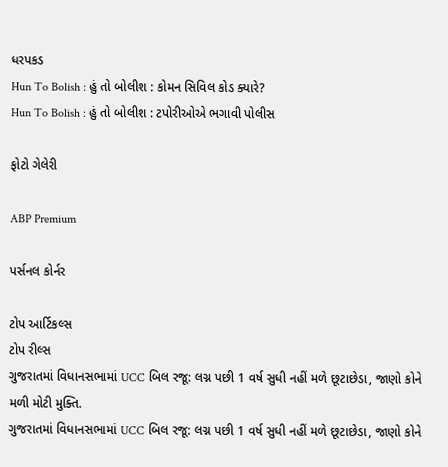ધરપકડ
Hun To Bolish : હું તો બોલીશ : કોમન સિવિલ કોડ ક્યારે?
Hun To Bolish : હું તો બોલીશ : ટપોરીઓએ ભગાવી પોલીસ

ફોટો ગેલેરી

ABP Premium

પર્સનલ કોર્નર

ટોપ આર્ટિકલ્સ
ટોપ રીલ્સ
ગુજરાતમાં વિધાનસભામાં UCC બિલ રજૂ: લગ્ન પછી 1 વર્ષ સુધી નહીં મળે છૂટાછેડા, જાણો કોને મળી મોટી મુક્તિ.
ગુજરાતમાં વિધાનસભામાં UCC બિલ રજૂ: લગ્ન પછી 1 વર્ષ સુધી નહીં મળે છૂટાછેડા, જાણો કોને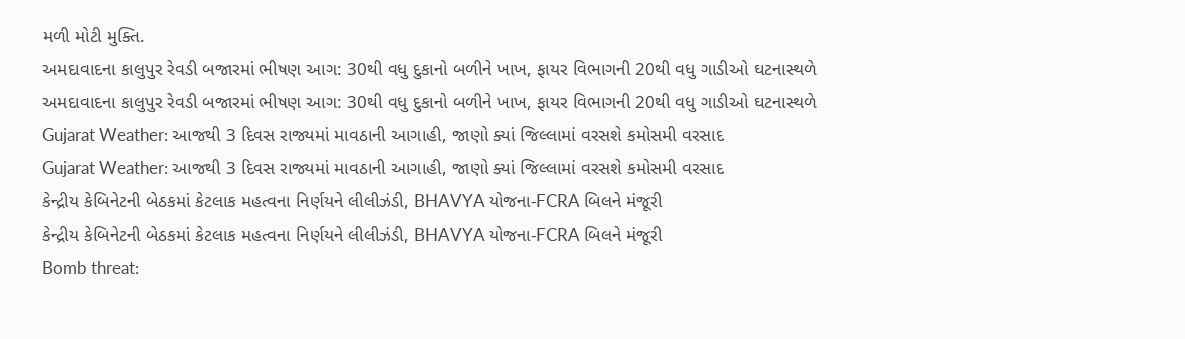મળી મોટી મુક્તિ.
અમદાવાદના કાલુપુર રેવડી બજારમાં ભીષણ આગ: 30થી વધુ દુકાનો બળીને ખાખ, ફાયર વિભાગની 20થી વધુ ગાડીઓ ઘટનાસ્થળે
અમદાવાદના કાલુપુર રેવડી બજારમાં ભીષણ આગ: 30થી વધુ દુકાનો બળીને ખાખ, ફાયર વિભાગની 20થી વધુ ગાડીઓ ઘટનાસ્થળે
Gujarat Weather: આજથી 3 દિવસ રાજ્યમાં માવઠાની આગાહી, જાણો ક્યાં જિલ્લામાં વરસશે કમોસમી વરસાદ
Gujarat Weather: આજથી 3 દિવસ રાજ્યમાં માવઠાની આગાહી, જાણો ક્યાં જિલ્લામાં વરસશે કમોસમી વરસાદ
કેન્દ્રીય કેબિનેટની બેઠકમાં કેટલાક મહત્વના નિર્ણયને લીલીઝંડી, BHAVYA યોજના-FCRA બિલને મંજૂરી
કેન્દ્રીય કેબિનેટની બેઠકમાં કેટલાક મહત્વના નિર્ણયને લીલીઝંડી, BHAVYA યોજના-FCRA બિલને મંજૂરી
Bomb threat: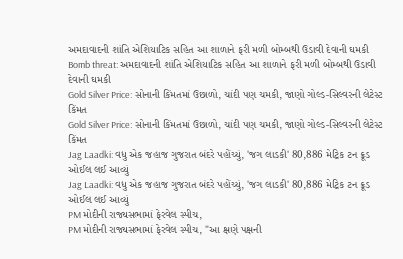અમદાવાદની શાંતિ એશિયાટિક સહિત આ શાળાને ફરી મળી બોમ્બથી ઉડાવી દેવાની ઘમકી
Bomb threat: અમદાવાદની શાંતિ એશિયાટિક સહિત આ શાળાને ફરી મળી બોમ્બથી ઉડાવી દેવાની ઘમકી
Gold Silver Price: સોનાની કિંમતમાં ઉછાળો, ચાંદી પણ ચમકી, જાણો ગોલ્ડ-સિલ્વરની લેટેસ્ટ કિંમત
Gold Silver Price: સોનાની કિંમતમાં ઉછાળો, ચાંદી પણ ચમકી, જાણો ગોલ્ડ-સિલ્વરની લેટેસ્ટ કિંમત
Jag Laadki: વધુ એક જહાજ ગુજરાત બંદરે પહોંચ્યું, 'જગ લાડકી' 80,886 મેટ્રિક ટન ક્રૂડ ઓઈલ લઈ આવ્યું
Jag Laadki: વધુ એક જહાજ ગુજરાત બંદરે પહોંચ્યું, 'જગ લાડકી' 80,886 મેટ્રિક ટન ક્રૂડ ઓઈલ લઈ આવ્યું
PM મોદીની રાજ્યસભામાં ફેરવેલ સ્પીચ,
PM મોદીની રાજ્યસભામાં ફેરવેલ સ્પીચ, "આ ક્ષણે પક્ષની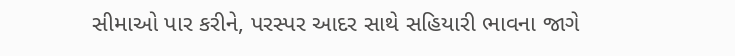સીમાઓ પાર કરીને, પરસ્પર આદર સાથે સહિયારી ભાવના જાગે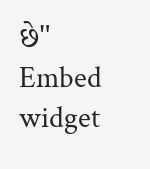છે"
Embed widget